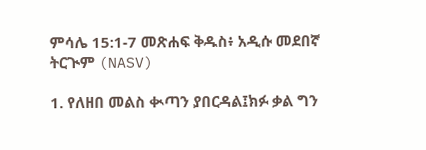ምሳሌ 15:1-7 መጽሐፍ ቅዱስ፥ አዲሱ መደበኛ ትርጒም (NASV)

1. የለዘበ መልስ ቊጣን ያበርዳል፤ክፉ ቃል ግን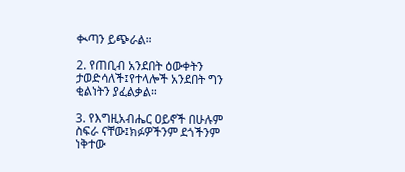ቊጣን ይጭራል።

2. የጠቢብ አንደበት ዕውቀትን ታወድሳለች፤የተላሎች አንደበት ግን ቂልነትን ያፈልቃል።

3. የእግዚአብሔር ዐይኖች በሁሉም ስፍራ ናቸው፤ክፉዎችንም ደጎችንም ነቅተው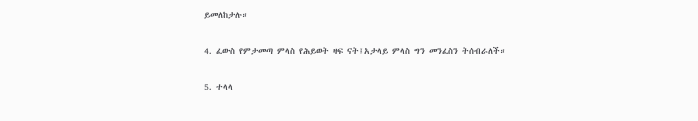ይመለከታሉ።

4. ፈውስ የምታመጣ ምላስ የሕይወት ዛፍ ናት፤አታላይ ምላስ ግን መንፈስን ትሰብራለች።

5. ተላላ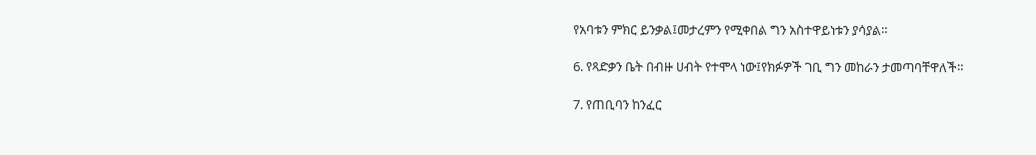የአባቱን ምክር ይንቃል፤መታረምን የሚቀበል ግን አስተዋይነቱን ያሳያል።

6. የጻድቃን ቤት በብዙ ሀብት የተሞላ ነው፤የክፉዎች ገቢ ግን መከራን ታመጣባቸዋለች።

7. የጠቢባን ከንፈር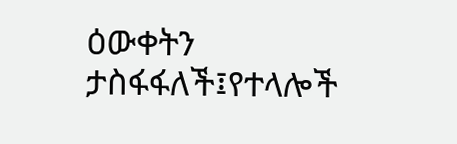ዕውቀትን ታስፋፋለች፤የተላሎች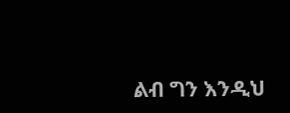ልብ ግን እንዲህ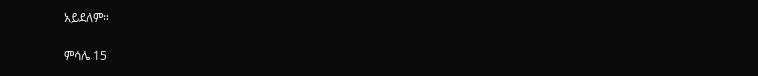አይደለም።

ምሳሌ 15